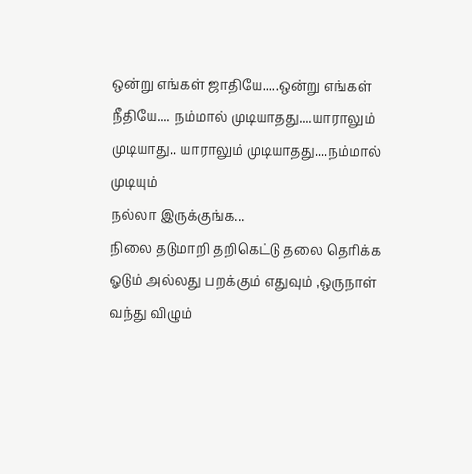ஒன்று எங்கள் ஜாதியே.....ஒன்று எங்கள் நீதியே.... நம்மால் முடியாதது....யாராலும் முடியாது.. யாராலும் முடியாதது....நம்மால் முடியும்
நல்லா இருக்குங்க...
நிலை தடுமாறி தறிகெட்டு தலை தெரிக்க ஓடும் அல்லது பறக்கும் எதுவும் ,ஒருநாள் வந்து விழும்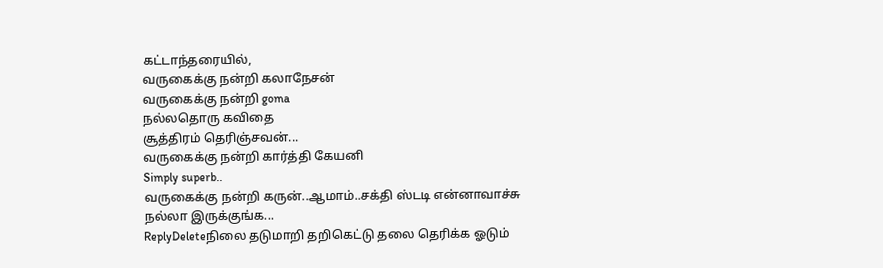கட்டாந்தரையில்,
வருகைக்கு நன்றி கலாநேசன்
வருகைக்கு நன்றி goma
நல்லதொரு கவிதை
சூத்திரம் தெரிஞ்சவன்...
வருகைக்கு நன்றி கார்த்தி கேயனி
Simply superb..
வருகைக்கு நன்றி கருன்..ஆமாம்..சக்தி ஸ்டடி என்னாவாச்சு
நல்லா இருக்குங்க...
ReplyDeleteநிலை தடுமாறி தறிகெட்டு தலை தெரிக்க ஓடும்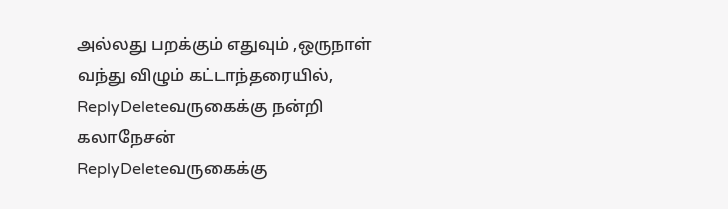அல்லது பறக்கும் எதுவும் ,ஒருநாள் வந்து விழும் கட்டாந்தரையில்,
ReplyDeleteவருகைக்கு நன்றி கலாநேசன்
ReplyDeleteவருகைக்கு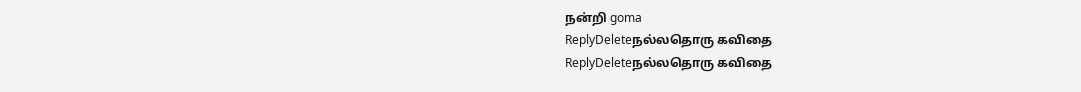நன்றி goma
ReplyDeleteநல்லதொரு கவிதை
ReplyDeleteநல்லதொரு கவிதை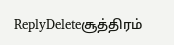ReplyDeleteசூத்திரம்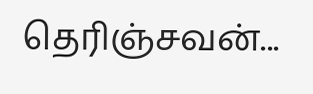தெரிஞ்சவன்...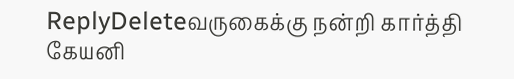ReplyDeleteவருகைக்கு நன்றி கார்த்தி கேயனி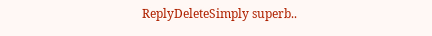ReplyDeleteSimply superb..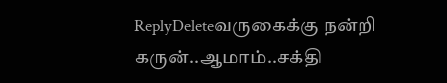ReplyDeleteவருகைக்கு நன்றி கருன்..ஆமாம்..சக்தி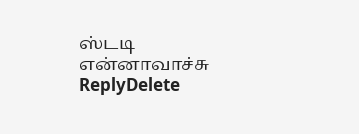ஸ்டடி என்னாவாச்சு
ReplyDelete